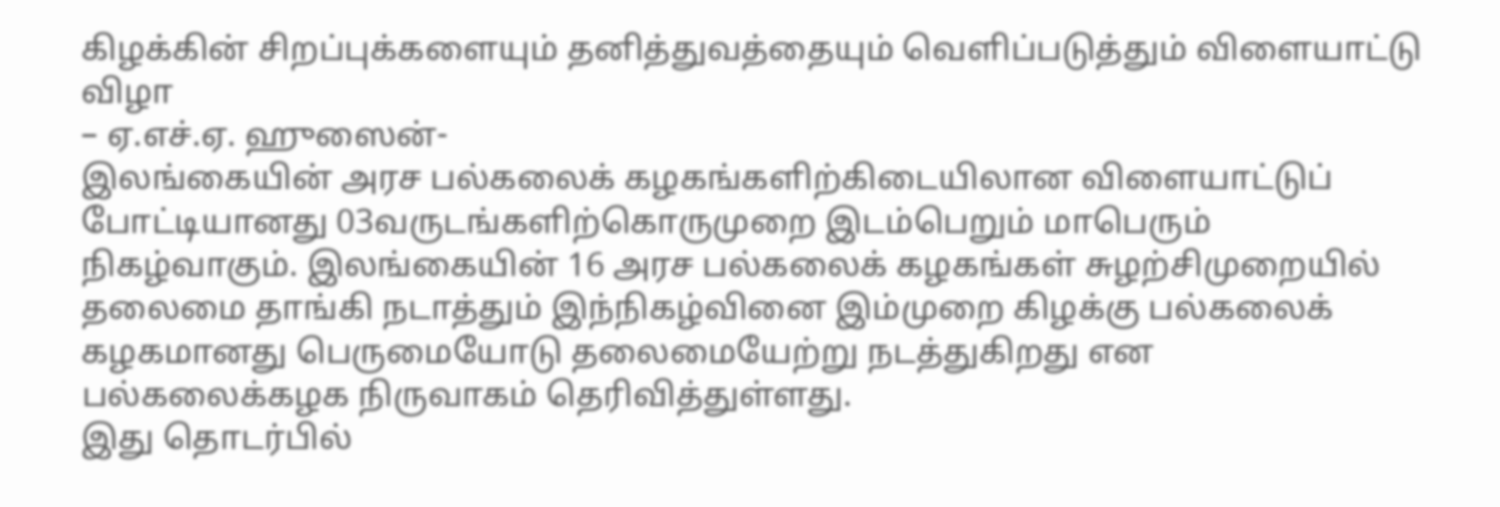கிழக்கின் சிறப்புக்களையும் தனித்துவத்தையும் வெளிப்படுத்தும் விளையாட்டு விழா
– ஏ.எச்.ஏ. ஹுஸைன்-
இலங்கையின் அரச பல்கலைக் கழகங்களிற்கிடையிலான விளையாட்டுப் போட்டியானது 03வருடங்களிற்கொருமுறை இடம்பெறும் மாபெரும் நிகழ்வாகும். இலங்கையின் 16 அரச பல்கலைக் கழகங்கள் சுழற்சிமுறையில் தலைமை தாங்கி நடாத்தும் இந்நிகழ்வினை இம்முறை கிழக்கு பல்கலைக் கழகமானது பெருமையோடு தலைமையேற்று நடத்துகிறது என பல்கலைக்கழக நிருவாகம் தெரிவித்துள்ளது.
இது தொடர்பில்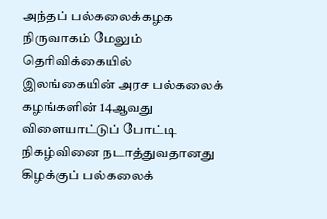அந்தப் பல்கலைக்கழக நிருவாகம் மேலும் தெரிவிக்கையில்
இலங்கையின் அரச பல்கலைக் கழங்களின் 14ஆவது விளையாட்டுப் போட்டி நிகழ்வினை நடாத்துவதானது கிழக்குப் பல்கலைக்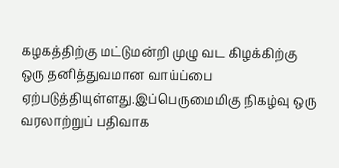கழகத்திற்கு மட்டுமன்றி முழு வட கிழக்கிற்கு ஒரு தனித்துவமான வாய்ப்பை ஏற்படுத்தியுள்ளது.இப்பெருமைமிகு நிகழ்வு ஒரு வரலாற்றுப் பதிவாக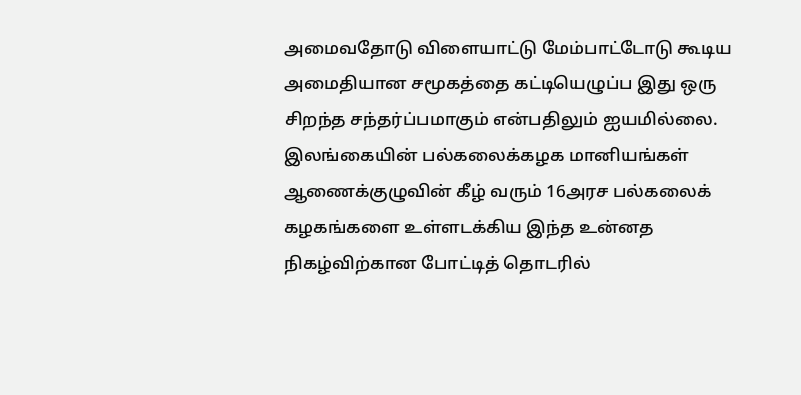அமைவதோடு விளையாட்டு மேம்பாட்டோடு கூடிய அமைதியான சமூகத்தை கட்டியெழுப்ப இது ஒரு சிறந்த சந்தர்ப்பமாகும் என்பதிலும் ஐயமில்லை.
இலங்கையின் பல்கலைக்கழக மானியங்கள் ஆணைக்குழுவின் கீழ் வரும் 16அரச பல்கலைக் கழகங்களை உள்ளடக்கிய இந்த உன்னத நிகழ்விற்கான போட்டித் தொடரில்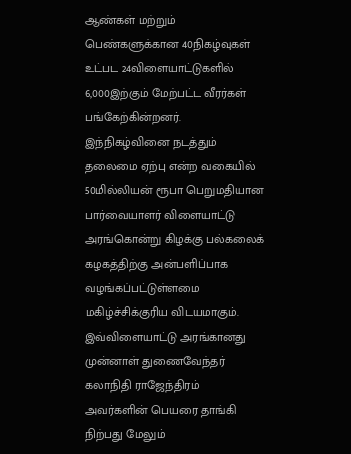ஆண்கள் மற்றும் பெண்களுக்கான 40நிகழ்வுகள் உட்பட 24விளையாட்டுகளில் 6,000இற்கும் மேற்பட்ட வீரர்கள் பங்கேற்கின்றனர். இந்நிகழ்வினை நடத்தும் தலைமை ஏற்பு என்ற வகையில் 50மில்லியன் ரூபா பெறுமதியான பார்வையாளர் விளையாட்டு அரங்கொன்று கிழக்கு பல்கலைக் கழகத்திற்கு அன்பளிப்பாக வழங்கப்பட்டுள்ளமை மகிழ்ச்சிக்குரிய விடயமாகும்.
இவ்விளையாட்டு அரங்கானது முன்னாள் துணைவேந்தர் கலாநிதி ராஜேந்திரம் அவர்களின் பெயரை தாங்கி நிற்பது மேலும்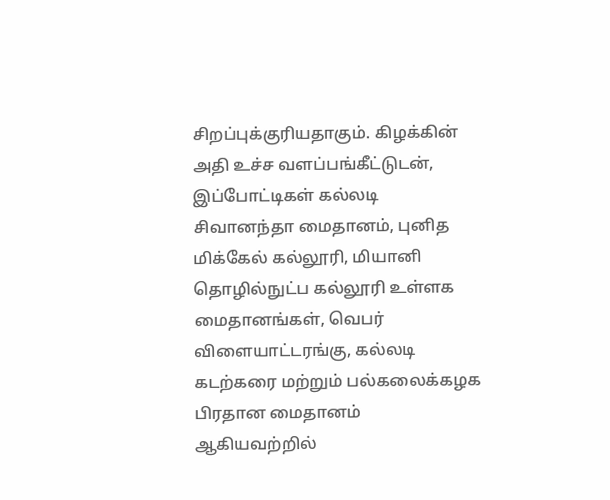சிறப்புக்குரியதாகும். கிழக்கின் அதி உச்ச வளப்பங்கீட்டுடன், இப்போட்டிகள் கல்லடி சிவானந்தா மைதானம், புனித மிக்கேல் கல்லூரி, மியானி தொழில்நுட்ப கல்லூரி உள்ளக மைதானங்கள், வெபர் விளையாட்டரங்கு, கல்லடி கடற்கரை மற்றும் பல்கலைக்கழக பிரதான மைதானம் ஆகியவற்றில்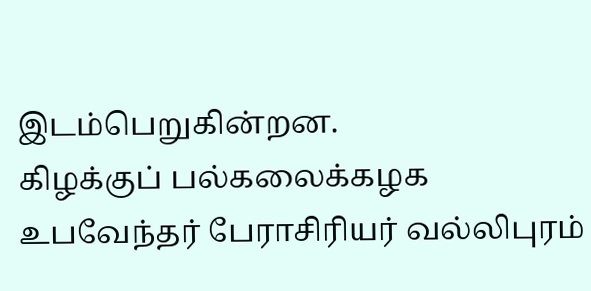இடம்பெறுகின்றன.
கிழக்குப் பல்கலைக்கழக உபவேந்தர் பேராசிரியர் வல்லிபுரம்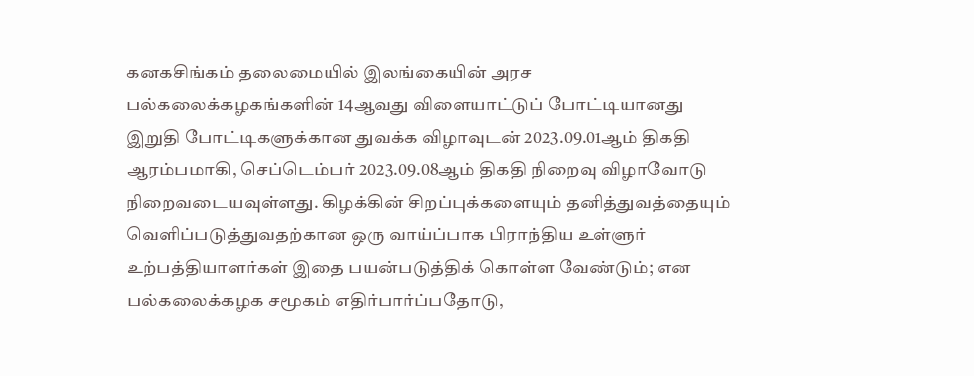கனகசிங்கம் தலைமையில் இலங்கையின் அரச பல்கலைக்கழகங்களின் 14ஆவது விளையாட்டுப் போட்டியானது இறுதி போட்டிகளுக்கான துவக்க விழாவுடன் 2023.09.01ஆம் திகதி ஆரம்பமாகி, செப்டெம்பர் 2023.09.08ஆம் திகதி நிறைவு விழாவோடு நிறைவடையவுள்ளது. கிழக்கின் சிறப்புக்களையும் தனித்துவத்தையும் வெளிப்படுத்துவதற்கான ஒரு வாய்ப்பாக பிராந்திய உள்ளுர் உற்பத்தியாளர்கள் இதை பயன்படுத்திக் கொள்ள வேண்டும்; என பல்கலைக்கழக சமூகம் எதிர்பார்ப்பதோடு,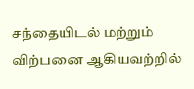சந்தையிடல் மற்றும் விற்பனை ஆகியவற்றில்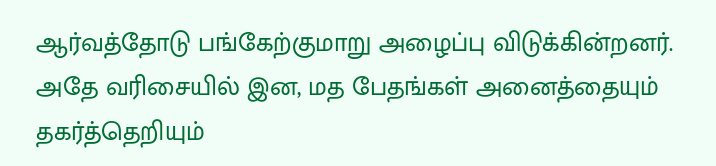ஆர்வத்தோடு பங்கேற்குமாறு அழைப்பு விடுக்கின்றனர். அதே வரிசையில் இன, மத பேதங்கள் அனைத்தையும் தகர்த்தெறியும்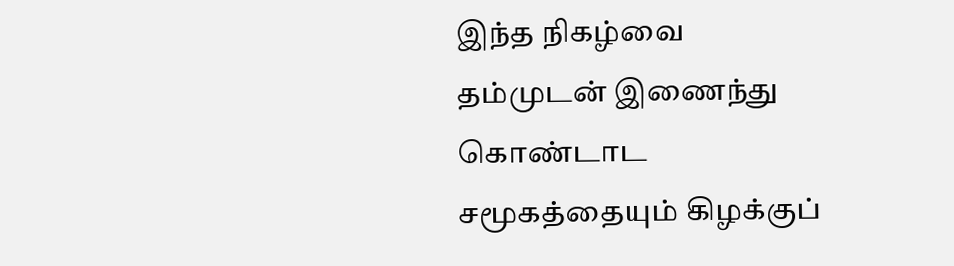இந்த நிகழ்வை தம்முடன் இணைந்து கொண்டாட சமூகத்தையும் கிழக்குப்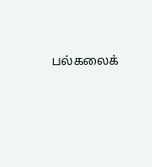பல்கலைக்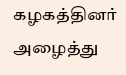கழகத்தினர் அழைத்து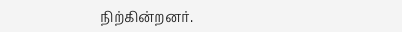நிற்கின்றனர்.